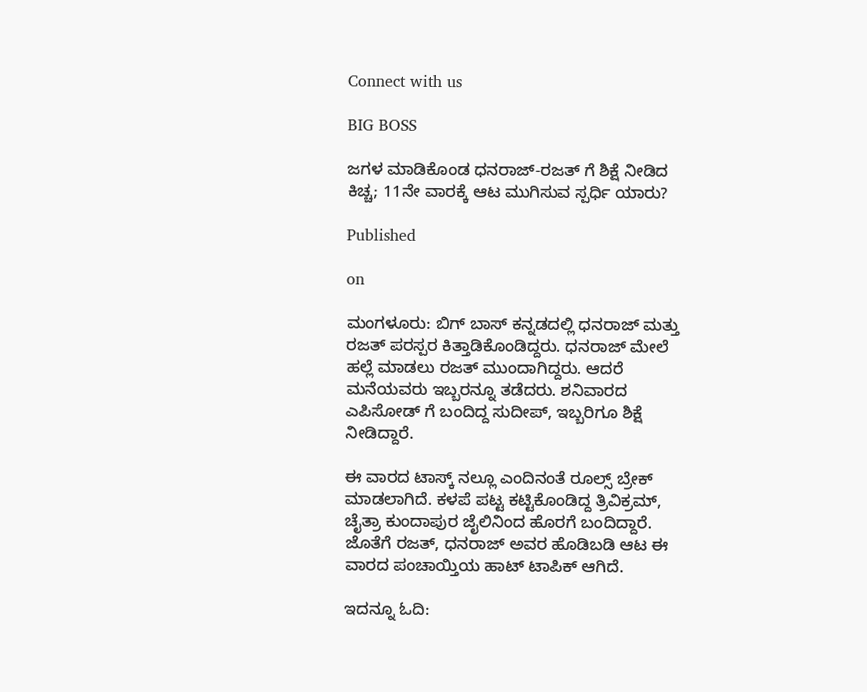Connect with us

BIG BOSS

ಜಗಳ ಮಾಡಿಕೊಂಡ ಧನರಾಜ್-ರಜತ್ ಗೆ ಶಿಕ್ಷೆ ನೀಡಿದ ಕಿಚ್ಚ; 11ನೇ ವಾರಕ್ಕೆ ಆಟ ಮುಗಿಸುವ ಸ್ಪರ್ಧಿ ಯಾರು?

Published

on

ಮಂಗಳೂರು: ಬಿಗ್ ಬಾಸ್ ಕನ್ನಡದಲ್ಲಿ ಧನರಾಜ್ ಮತ್ತು ರಜತ್ ಪರಸ್ಪರ ಕಿತ್ತಾಡಿಕೊಂಡಿದ್ದರು. ಧನರಾಜ್ ಮೇಲೆ ಹಲ್ಲೆ ಮಾಡಲು ರಜತ್ ಮುಂದಾಗಿದ್ದರು. ಆದರೆ ಮನೆಯವರು ಇಬ್ಬರನ್ನೂ ತಡೆದರು. ಶನಿವಾರದ ಎಪಿಸೋಡ್ ಗೆ ಬಂದಿದ್ದ ಸುದೀಪ್, ಇಬ್ಬರಿಗೂ ಶಿಕ್ಷೆ ನೀಡಿದ್ದಾರೆ.

ಈ ವಾರದ ಟಾಸ್ಕ್ ನಲ್ಲೂ ಎಂದಿನಂತೆ ರೂಲ್ಸ್ ಬ್ರೇಕ್ ಮಾಡಲಾಗಿದೆ. ಕಳಪೆ ಪಟ್ಟ ಕಟ್ಟಿಕೊಂಡಿದ್ದ ತ್ರಿವಿಕ್ರಮ್, ಚೈತ್ರಾ ಕುಂದಾಪುರ ಜೈಲಿನಿಂದ ಹೊರಗೆ ಬಂದಿದ್ದಾರೆ. ಜೊತೆಗೆ ರಜತ್, ಧನರಾಜ್ ಅವರ ಹೊಡಿಬಡಿ ಆಟ ಈ ವಾರದ ಪಂಚಾಯ್ತಿಯ ಹಾಟ್ ಟಾಪಿಕ್ ಆಗಿದೆ.

ಇದನ್ನೂ ಓದಿ: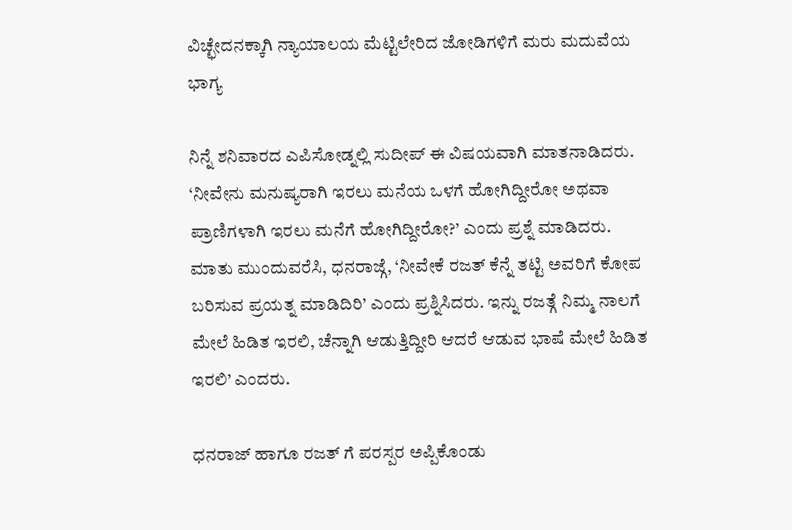ವಿಚ್ಛೇದನಕ್ಕಾಗಿ ನ್ಯಾಯಾಲಯ ಮೆಟ್ಟಿಲೇರಿದ ಜೋಡಿಗಳಿಗೆ ಮರು ಮದುವೆಯ ಭಾಗ್ಯ

ನಿನ್ನೆ ಶನಿವಾರದ ಎಪಿಸೋಡ್ನಲ್ಲಿ ಸುದೀಪ್ ಈ ವಿಷಯವಾಗಿ ಮಾತನಾಡಿದರು. ‘ನೀವೇನು ಮನುಷ್ಯರಾಗಿ ಇರಲು ಮನೆಯ ಒಳಗೆ ಹೋಗಿದ್ದೀರೋ ಅಥವಾ ಪ್ರಾಣಿಗಳಾಗಿ ಇರಲು ಮನೆಗೆ ಹೋಗಿದ್ದೀರೋ?’ ಎಂದು ಪ್ರಶ್ನೆ ಮಾಡಿದರು. ಮಾತು ಮುಂದುವರೆಸಿ, ಧನರಾಜ್ಗೆ, ‘ನೀವೇಕೆ ರಜತ್ ಕೆನ್ನೆ ತಟ್ಟಿ ಅವರಿಗೆ ಕೋಪ ಬರಿಸುವ ಪ್ರಯತ್ನ ಮಾಡಿದಿರಿ’ ಎಂದು ಪ್ರಶ್ನಿಸಿದರು. ಇನ್ನು ರಜತ್ಗೆ ನಿಮ್ಮ ನಾಲಗೆ ಮೇಲೆ ಹಿಡಿತ ಇರಲಿ, ಚೆನ್ನಾಗಿ ಆಡುತ್ತಿದ್ದೀರಿ ಆದರೆ ಆಡುವ ಭಾಷೆ ಮೇಲೆ ಹಿಡಿತ ಇರಲಿ’ ಎಂದರು.

ಧನರಾಜ್ ಹಾಗೂ ರಜತ್ ಗೆ ಪರಸ್ಪರ ಅಪ್ಪಿಕೊಂಡು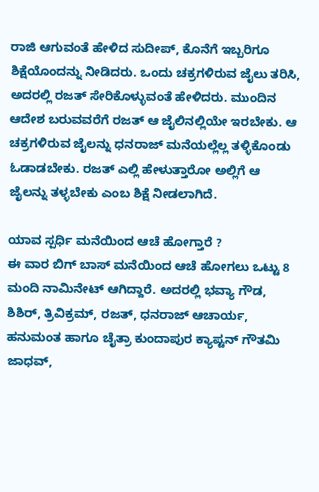ರಾಜಿ ಆಗುವಂತೆ ಹೇಳಿದ ಸುದೀಪ್, ಕೊನೆಗೆ ಇಬ್ಬರಿಗೂ ಶಿಕ್ಷೆಯೊಂದನ್ನು ನೀಡಿದರು. ಒಂದು ಚಕ್ರಗಳಿರುವ ಜೈಲು ತರಿಸಿ, ಅದರಲ್ಲಿ ರಜತ್ ಸೇರಿಕೊಳ್ಳುವಂತೆ ಹೇಳಿದರು. ಮುಂದಿನ ಆದೇಶ ಬರುವವರೆಗೆ ರಜತ್ ಆ ಜೈಲಿನಲ್ಲಿಯೇ ಇರಬೇಕು. ಆ ಚಕ್ರಗಳಿರುವ ಜೈಲನ್ನು ಧನರಾಜ್ ಮನೆಯಲ್ಲೆಲ್ಲ ತಳ್ಳಿಕೊಂಡು ಓಡಾಡಬೇಕು. ರಜತ್ ಎಲ್ಲಿ ಹೇಳುತ್ತಾರೋ ಅಲ್ಲಿಗೆ ಆ ಜೈಲನ್ನು ತಳ್ಳಬೇಕು ಎಂಬ ಶಿಕ್ಷೆ ನೀಡಲಾಗಿದೆ.

ಯಾವ ಸ್ಪರ್ಧಿ ಮನೆಯಿಂದ ಆಚೆ ಹೋಗ್ತಾರೆ ?
ಈ ವಾರ ಬಿಗ್ ಬಾಸ್ ಮನೆಯಿಂದ ಆಚೆ ಹೋಗಲು ಒಟ್ಟು 8 ಮಂದಿ ನಾಮಿನೇಟ್ ಆಗಿದ್ದಾರೆ. ಅದರಲ್ಲಿ ಭವ್ಯಾ ಗೌಡ, ಶಿಶಿರ್, ತ್ರಿವಿಕ್ರಮ್, ರಜತ್, ಧನರಾಜ್ ಆಚಾರ್ಯ, ಹನುಮಂತ ಹಾಗೂ ಚೈತ್ರಾ ಕುಂದಾಪುರ ಕ್ಯಾಪ್ಟನ್ ಗೌತಮಿ ಜಾಧವ್,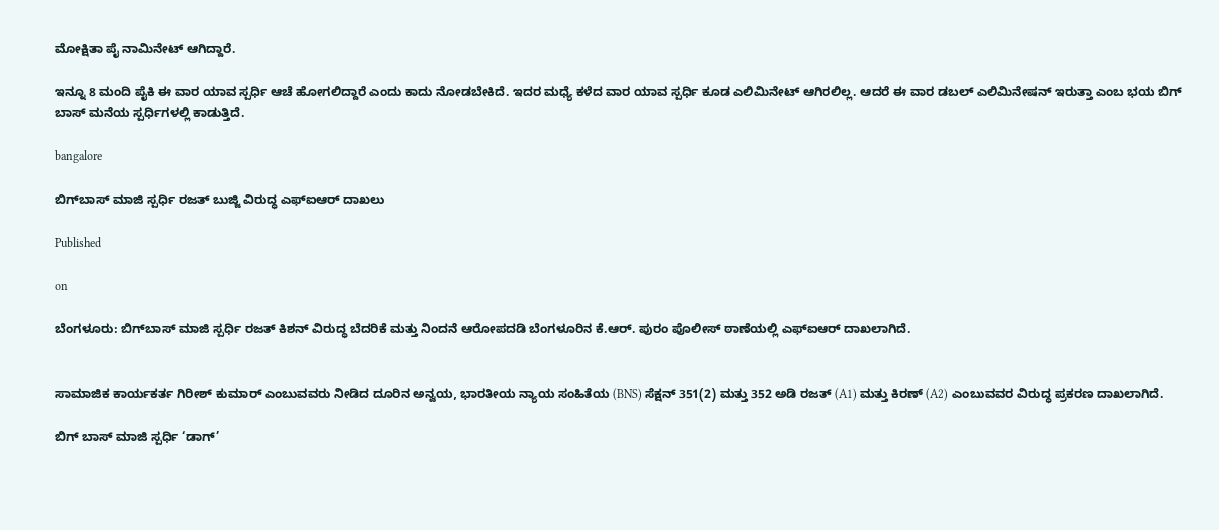ಮೋಕ್ಷಿತಾ ಪೈ ನಾಮಿನೇಟ್ ಆಗಿದ್ದಾರೆ.

ಇನ್ನೂ 8 ಮಂದಿ ಪೈಕಿ ಈ ವಾರ ಯಾವ ಸ್ಪರ್ಧಿ ಆಚೆ ಹೋಗಲಿದ್ದಾರೆ ಎಂದು ಕಾದು ನೋಡಬೇಕಿದೆ. ಇದರ ಮಧ್ಯೆ ಕಳೆದ ವಾರ ಯಾವ ಸ್ಪರ್ಧಿ ಕೂಡ ಎಲಿಮಿನೇಟ್ ಆಗಿರಲಿಲ್ಲ. ಆದರೆ ಈ ವಾರ ಡಬಲ್ ಎಲಿಮಿನೇಷನ್ ಇರುತ್ತಾ ಎಂಬ ಭಯ ಬಿಗ್ ಬಾಸ್ ಮನೆಯ ಸ್ಪರ್ಧಿಗಳಲ್ಲಿ ಕಾಡುತ್ತಿದೆ.

bangalore

ಬಿಗ್‌ಬಾಸ್ ಮಾಜಿ ಸ್ಪರ್ಧಿ ರಜತ್ ಬುಜ್ಜಿ ವಿರುದ್ಧ ಎಫ್‌ಐಆರ್ ದಾಖಲು

Published

on

ಬೆಂಗಳೂರು: ಬಿಗ್‌ಬಾಸ್ ಮಾಜಿ ಸ್ಪರ್ಧಿ ರಜತ್ ಕಿಶನ್ ವಿರುದ್ಧ ಬೆದರಿಕೆ ಮತ್ತು ನಿಂದನೆ ಆರೋಪದಡಿ ಬೆಂಗಳೂರಿನ ಕೆ.ಆರ್. ಪುರಂ ಪೊಲೀಸ್ ಠಾಣೆಯಲ್ಲಿ ಎಫ್‌ಐಆರ್ ದಾಖಲಾಗಿದೆ.


ಸಾಮಾಜಿಕ ಕಾರ್ಯಕರ್ತ ಗಿರೀಶ್ ಕುಮಾರ್ ಎಂಬುವವರು ನೀಡಿದ ದೂರಿನ ಅನ್ವಯ, ಭಾರತೀಯ ನ್ಯಾಯ ಸಂಹಿತೆಯ (BNS) ಸೆಕ್ಷನ್ 351(2) ಮತ್ತು 352 ಅಡಿ ರಜತ್ (A1) ಮತ್ತು ಕಿರಣ್ (A2) ಎಂಬುವವರ ವಿರುದ್ಧ ಪ್ರಕರಣ ದಾಖಲಾಗಿದೆ.

ಬಿಗ್ ಬಾಸ್ ಮಾಜಿ ಸ್ಪರ್ಧಿ ‘ಡಾಗ್’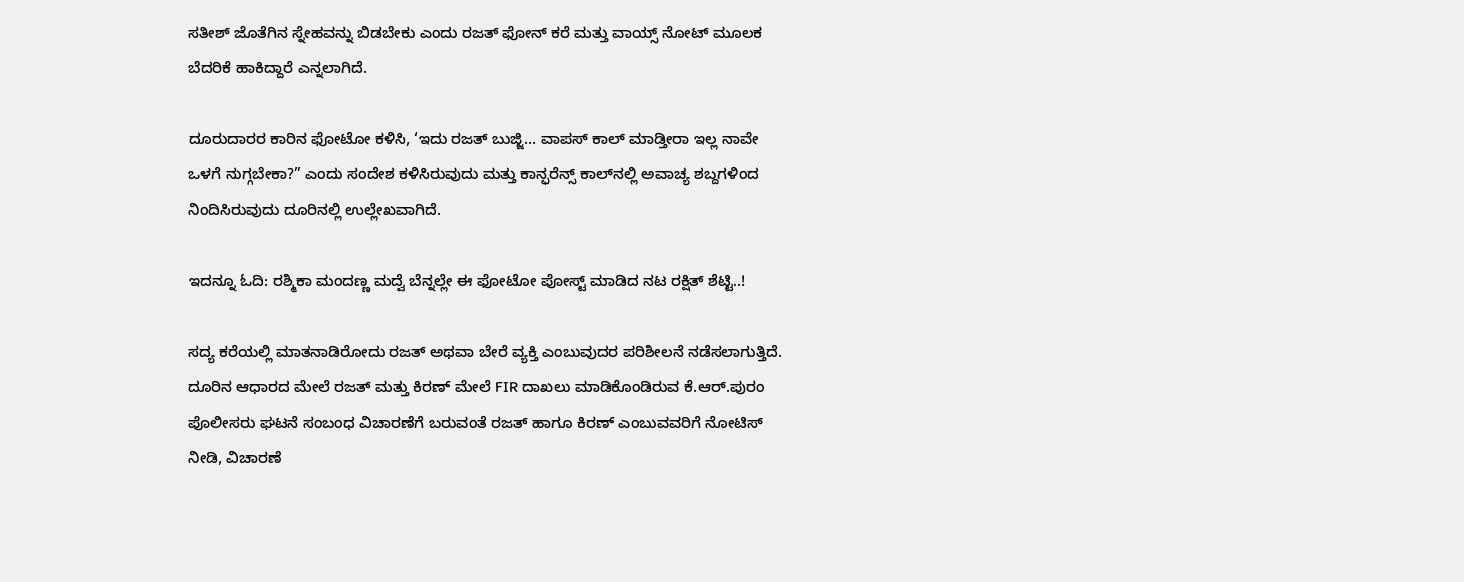ಸತೀಶ್ ಜೊತೆಗಿನ ಸ್ನೇಹವನ್ನು ಬಿಡಬೇಕು ಎಂದು ರಜತ್ ಫೋನ್ ಕರೆ ಮತ್ತು ವಾಯ್ಸ್ ನೋಟ್ ಮೂಲಕ ಬೆದರಿಕೆ ಹಾಕಿದ್ದಾರೆ ಎನ್ನಲಾಗಿದೆ.

ದೂರುದಾರರ ಕಾರಿನ ಫೋಟೋ ಕಳಿಸಿ, ‘ಇದು ರಜತ್ ಬುಜ್ಜಿ… ವಾಪಸ್ ಕಾಲ್ ಮಾಡ್ತೀರಾ ಇಲ್ಲ ನಾವೇ ಒಳಗೆ ನುಗ್ಗಬೇಕಾ?” ಎಂದು ಸಂದೇಶ ಕಳಿಸಿರುವುದು ಮತ್ತು ಕಾನ್ಫರೆನ್ಸ್ ಕಾಲ್‌ನಲ್ಲಿ ಅವಾಚ್ಯ ಶಬ್ದಗಳಿಂದ ನಿಂದಿಸಿರುವುದು ದೂರಿನಲ್ಲಿ ಉಲ್ಲೇಖವಾಗಿದೆ.

ಇದನ್ನೂ ಓದಿ: ರಶ್ಮಿಕಾ ಮಂದಣ್ಣ ಮದ್ವೆ ಬೆನ್ನಲ್ಲೇ ಈ ಫೋಟೋ ಪೋಸ್ಟ್ ಮಾಡಿದ ನಟ ರಕ್ಷಿತ್ ಶೆಟ್ಟಿ..!

ಸದ್ಯ ಕರೆಯಲ್ಲಿ ಮಾತನಾಡಿರೋದು ರಜತ್ ಅಥವಾ ಬೇರೆ ವ್ಯಕ್ತಿ ಎಂಬುವುದರ ಪರಿಶೀಲನೆ ನಡೆಸಲಾಗುತ್ತಿದೆ. ದೂರಿನ ಆಧಾರದ ಮೇಲೆ ರಜತ್ ಮತ್ತು ಕಿರಣ್ ಮೇಲೆ FIR ದಾಖಲು ಮಾಡಿಕೊಂಡಿರುವ ಕೆ.ಆರ್.ಪುರಂ ಪೊಲೀಸರು ಘಟನೆ ಸಂಬಂಧ ವಿಚಾರಣೆಗೆ ಬರುವಂತೆ ರಜತ್ ಹಾಗೂ ಕಿರಣ್ ಎಂಬುವವರಿಗೆ ನೋಟಿಸ್ ನೀಡಿ, ವಿಚಾರಣೆ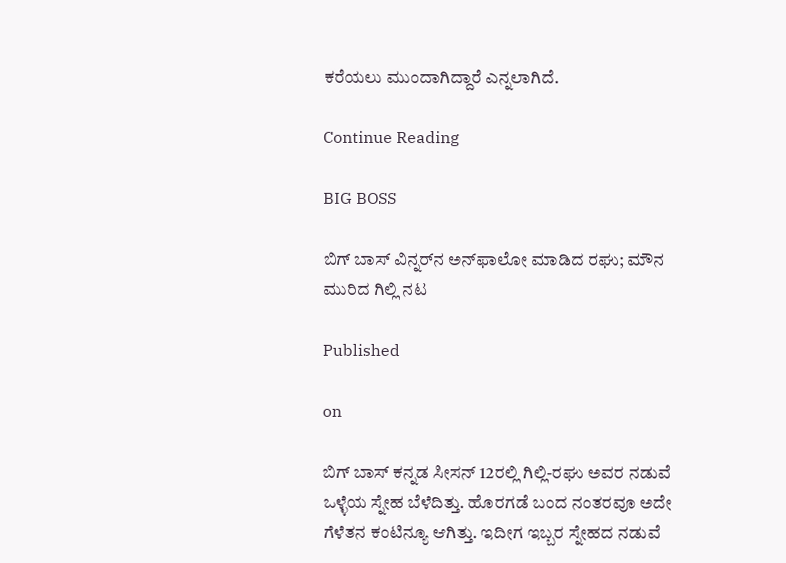ಕರೆಯಲು ಮುಂದಾಗಿದ್ದಾರೆ ಎನ್ನಲಾಗಿದೆ.

Continue Reading

BIG BOSS

ಬಿಗ್‌ ಬಾಸ್‌ ವಿನ್ನರ್‌ನ ಅನ್‌ಫಾಲೋ ಮಾಡಿದ ರಘು; ಮೌನ ಮುರಿದ ಗಿಲ್ಲಿ ನಟ

Published

on

ಬಿಗ್‌ ಬಾಸ್‌ ಕನ್ನಡ ಸೀಸನ್‌ 12ರಲ್ಲಿ ಗಿಲ್ಲಿ-ರಘು ಅವರ ನಡುವೆ ಒಳ್ಳೆಯ ಸ್ನೇಹ ಬೆಳೆದಿತ್ತು. ಹೊರಗಡೆ ಬಂದ ನಂತರವೂ ಅದೇ ಗೆಳೆತನ ಕಂಟಿನ್ಯೂ ಆಗಿತ್ತು. ಇದೀಗ ಇಬ್ಬರ ಸ್ನೇಹದ ನಡುವೆ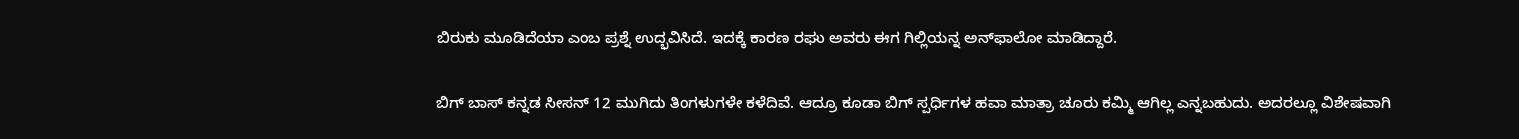ಬಿರುಕು ಮೂಡಿದೆಯಾ ಎಂಬ ಪ್ರಶ್ನೆ ಉದ್ಭವಿಸಿದೆ. ಇದಕ್ಕೆ ಕಾರಣ ರಘು ಅವರು ಈಗ ಗಿಲ್ಲಿಯನ್ನ ಅನ್‌ಫಾಲೋ ಮಾಡಿದ್ದಾರೆ.

ಬಿಗ್‌ ಬಾಸ್‌ ಕನ್ನಡ ಸೀಸನ್‌ 12 ಮುಗಿದು ತಿಂಗಳುಗಳೇ ಕಳೆದಿವೆ. ಆದ್ರೂ ಕೂಡಾ ಬಿಗ್‌ ಸ್ಪರ್ಧಿಗಳ ಹವಾ ಮಾತ್ರಾ ಚೂರು ಕಮ್ಮಿ ಆಗಿಲ್ಲ ಎನ್ನಬಹುದು. ಅದರಲ್ಲೂ ವಿಶೇಷವಾಗಿ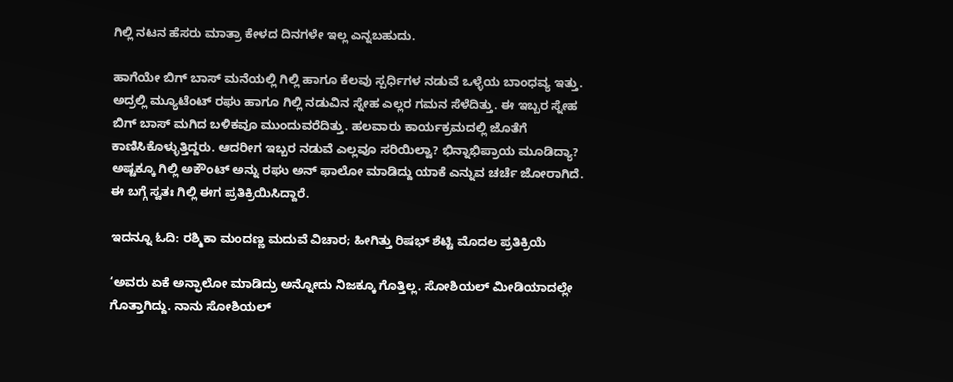ಗಿಲ್ಲಿ ನಟನ ಹೆಸರು ಮಾತ್ರಾ ಕೇಳದ ದಿನಗಳೇ ಇಲ್ಲ ಎನ್ನಬಹುದು.

ಹಾಗೆಯೇ ಬಿಗ್‌ ಬಾಸ್‌ ಮನೆಯಲ್ಲಿ ಗಿಲ್ಲಿ ಹಾಗೂ ಕೆಲವು ಸ್ಪರ್ಧಿಗಳ ನಡುವೆ ಒಳ್ಳೆಯ ಬಾಂಧವ್ಯ ಇತ್ತು. ಅದ್ರಲ್ಲಿ ಮ್ಯೂಟೆಂಟ್‌ ರಘು ಹಾಗೂ ಗಿಲ್ಲಿ ನಡುವಿನ ಸ್ನೇಹ ಎಲ್ಲರ ಗಮನ ಸೆಳೆದಿತ್ತು. ಈ ಇಬ್ಬರ ಸ್ನೇಹ ಬಿಗ್‌ ಬಾಸ್‌ ಮಗಿದ ಬಳಿಕವೂ ಮುಂದುವರೆದಿತ್ತು. ಹಲವಾರು ಕಾರ್ಯಕ್ರಮದಲ್ಲಿ ಜೊತೆಗೆ ಕಾಣಿಸಿಕೊಳ್ಳುತ್ತಿದ್ದರು. ಆದರೀಗ ಇಬ್ಬರ ನಡುವೆ ಎಲ್ಲವೂ ಸರಿಯಿಲ್ವಾ? ಭಿನ್ನಾಭಿಪ್ರಾಯ ಮೂಡಿದ್ಯಾ? ಅಷ್ಟಕ್ಕೂ ಗಿಲ್ಲಿ ಅಕೌಂಟ್‌ ಅನ್ನು ರಘು ಅನ್‌ ಫಾಲೋ ಮಾಡಿದ್ದು ಯಾಕೆ ಎನ್ನುವ ಚರ್ಚೆ ಜೋರಾಗಿದೆ. ಈ ಬಗ್ಗೆ ಸ್ವತಃ ಗಿಲ್ಲಿ ಈಗ ಪ್ರತಿಕ್ರಿಯಿಸಿದ್ದಾರೆ.

ಇದನ್ನೂ ಓದಿ: ರಶ್ಮಿಕಾ ಮಂದಣ್ಣ ಮದುವೆ ವಿಚಾರ; ಹೀಗಿತ್ತು ರಿಷಭ್‌ ಶೆಟ್ಟಿ ಮೊದಲ ಪ್ರತಿಕ್ರಿಯೆ

‘ಅವರು ಏಕೆ ಅನ್ಫಾಲೋ ಮಾಡಿದ್ರು ಅನ್ನೋದು ನಿಜಕ್ಕೂ ಗೊತ್ತಿಲ್ಲ. ಸೋಶಿಯಲ್ ಮೀಡಿಯಾದಲ್ಲೇ ಗೊತ್ತಾಗಿದ್ದು. ನಾನು ಸೋಶಿಯಲ್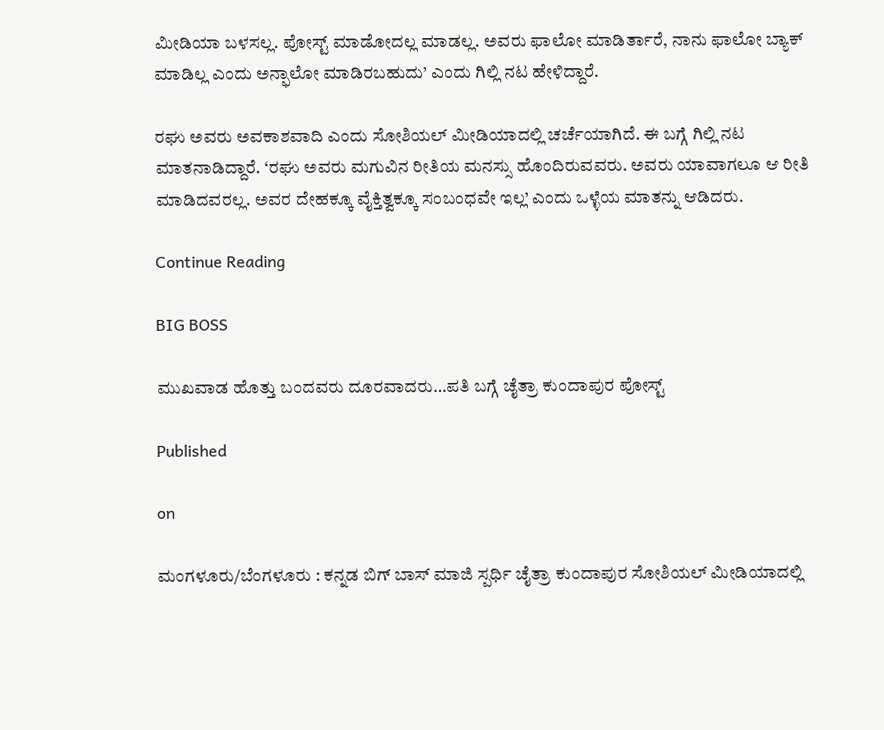ಮೀಡಿಯಾ ಬಳಸಲ್ಲ. ಪೋಸ್ಟ್ ಮಾಡೋದಲ್ಲ ಮಾಡಲ್ಲ. ಅವರು ಫಾಲೋ ಮಾಡಿರ್ತಾರೆ, ನಾನು ಫಾಲೋ ಬ್ಯಾಕ್ ಮಾಡಿಲ್ಲ ಎಂದು ಅನ್ಫಾಲೋ ಮಾಡಿರಬಹುದು’ ಎಂದು ಗಿಲ್ಲಿ ನಟ ಹೇಳಿದ್ದಾರೆ.

ರಘು ಅವರು ಅವಕಾಶವಾದಿ ಎಂದು ಸೋಶಿಯಲ್ ಮೀಡಿಯಾದಲ್ಲಿ ಚರ್ಚೆಯಾಗಿದೆ. ಈ ಬಗ್ಗೆ ಗಿಲ್ಲಿ ನಟ ಮಾತನಾಡಿದ್ದಾರೆ. ‘ರಘು ಅವರು ಮಗುವಿನ ರೀತಿಯ ಮನಸ್ಸು ಹೊಂದಿರುವವರು. ಅವರು ಯಾವಾಗಲೂ ಆ ರೀತಿ ಮಾಡಿದವರಲ್ಲ. ಅವರ ದೇಹಕ್ಕೂ ವೈಕ್ತಿತ್ವಕ್ಕೂ ಸಂಬಂಧವೇ ಇಲ್ಲ’ ಎಂದು ಒಳ್ಳೆಯ ಮಾತನ್ನು ಆಡಿದರು.

Continue Reading

BIG BOSS

ಮುಖವಾಡ ಹೊತ್ತು ಬಂದವರು ದೂರವಾದರು…ಪತಿ ಬಗ್ಗೆ ಚೈತ್ರಾ ಕುಂದಾಪುರ ಪೋಸ್ಟ್

Published

on

ಮಂಗಳೂರು/ಬೆಂಗಳೂರು : ಕನ್ನಡ ಬಿಗ್ ಬಾಸ್ ಮಾಜಿ ಸ್ಪರ್ಧಿ ಚೈತ್ರಾ ಕುಂದಾಪುರ ಸೋಶಿಯಲ್ ಮೀಡಿಯಾದಲ್ಲಿ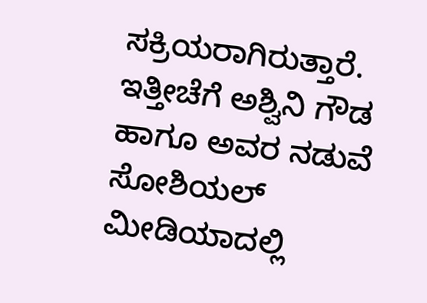ಸಕ್ರಿಯರಾಗಿರುತ್ತಾರೆ. ಇತ್ತೀಚೆಗೆ ಅಶ್ವಿನಿ ಗೌಡ ಹಾಗೂ ಅವರ ನಡುವೆ ಸೋಶಿಯಲ್ ಮೀಡಿಯಾದಲ್ಲಿ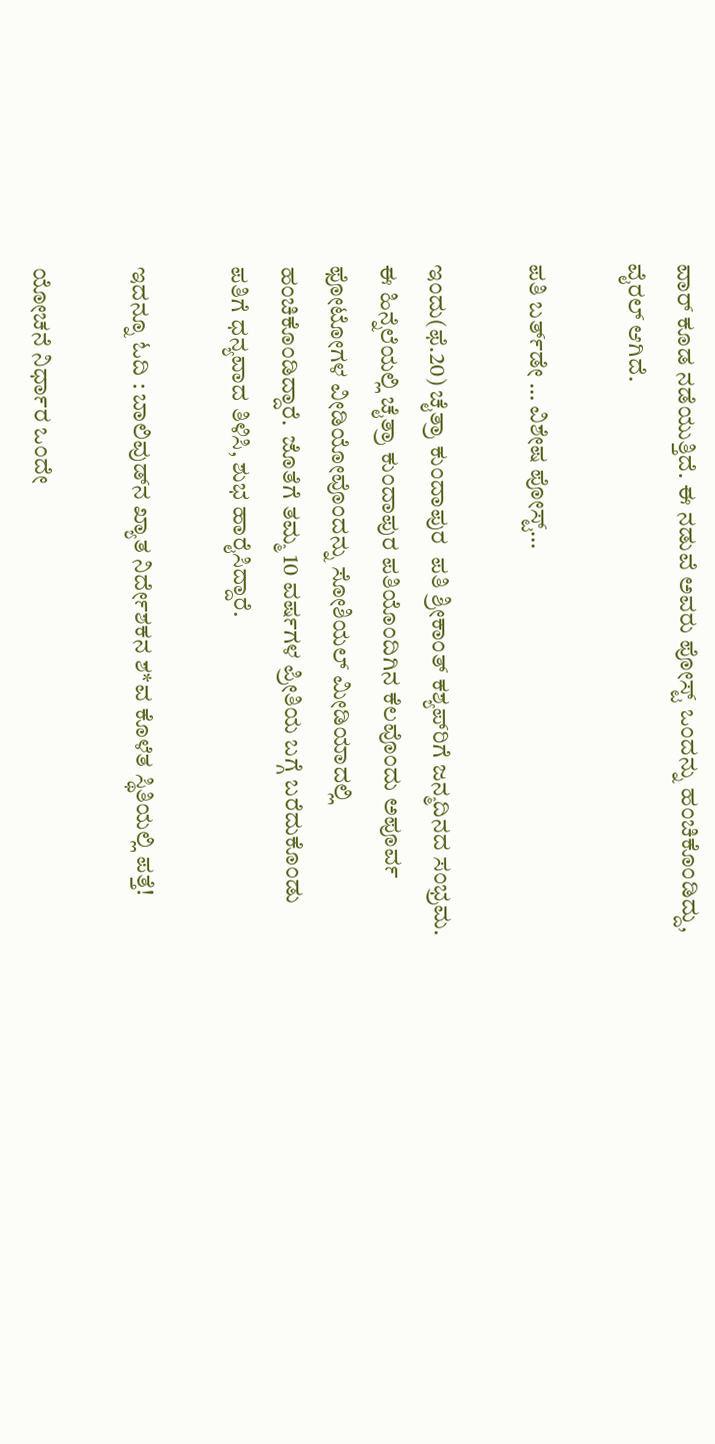ವಾರ್ ಕೂಡ ನಡೆಯುತ್ತಿದೆ. ಈ ನಡುವೆ ಅವರು ಪೋಸ್ಟ್ ಒಂದನ್ನು ಹಂಚಿಕೊಂಡಿದ್ದು, ವೈರಲ್ ಆಗಿದೆ.

ಪತಿ ಬರ್ತ್‌ಡೇ … ವಿಶೇಷ ಪೋಸ್ಟ್…

ಇಂದು(ಫೆ.20) ಚೈತ್ರಾ ಕುಂದಾಪುರ  ಪತಿ ಶ್ರೀಕಾಂತ್ ಕಶ್ಯಪ್‌ರಿಗೆ ಜನ್ಮದಿನದ ಸಂಭ್ರಮ. ಈ ಹಿನ್ನೆಲೆಯಲ್ಲಿ ಚೈತ್ರಾ ಕುಂದಾಪುರ ಪತಿಯೊಂದಿಗಿನ ಕೆಲವೊಂದು ಅಪೂರ್ವ ಫೋಟೋಗಳ ವೀಡಿಯೋವೊಂದನ್ನು ಸೋಶಿಯಲ್ ಮೀಡಿಯಾದಲ್ಲಿ ಹಂಚಿಕೊಂಡಿದ್ದಾರೆ.  ಜೊತೆಗೆ ತಮ್ಮ 10 ವರ್ಷಗಳ ಪ್ರೀತಿಯ ಬಗ್ಗೆ ಬರೆದುಕೊಂಡು ಪತಿಗೆ ಧನ್ಯವಾದ ತಿಳಿಸಿ, ಶುಭ ಹಾರೈಸಿದ್ದಾರೆ.

ಇದನ್ನೂ ಓದಿ : ಬಾಲಿವುಡ್‌ನ ಖ್ಯಾತ ನಿರ್ದೇಶಕನ ಶ*ವ ಕೊಳೆತ ಸ್ಥಿತಿಯಲ್ಲಿ ಪತ್ತೆ!

ಯೋಚನೆ ನಿರ್ಧಾರ ಒಂದೇ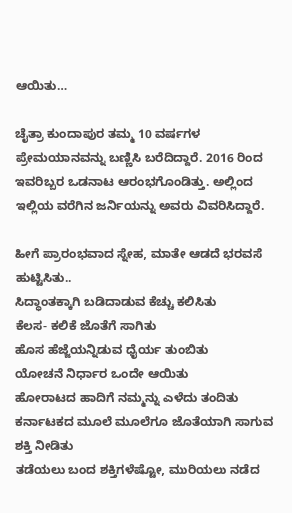ಆಯಿತು…

ಚೈತ್ರಾ ಕುಂದಾಪುರ ತಮ್ಮ 10 ವರ್ಷಗಳ ಪ್ರೇಮಯಾನವನ್ನು ಬಣ್ಣಿಸಿ ಬರೆದಿದ್ದಾರೆ. 2016 ರಿಂದ ಇವರಿಬ್ಬರ ಒಡನಾಟ ಆರಂಭಗೊಂಡಿತ್ತು. ಅಲ್ಲಿಂದ ಇಲ್ಲಿಯ ವರೆಗಿನ ಜರ್ನಿಯನ್ನು ಅವರು ವಿವರಿಸಿದ್ದಾರೆ.

ಹೀಗೆ ಪ್ರಾರಂಭವಾದ ಸ್ನೇಹ, ಮಾತೇ ಆಡದೆ ಭರವಸೆ ಹುಟ್ಟಿಸಿತು..
ಸಿದ್ಧಾಂತಕ್ಕಾಗಿ ಬಡಿದಾಡುವ ಕೆಚ್ಚು ಕಲಿಸಿತು
ಕೆಲಸ- ಕಲಿಕೆ ಜೊತೆಗೆ ಸಾಗಿತು
ಹೊಸ ಹೆಜ್ಜೆಯನ್ನಿಡುವ ಧೈರ್ಯ ತುಂಬಿತು
ಯೋಚನೆ ನಿರ್ಧಾರ ಒಂದೇ ಆಯಿತು
ಹೋರಾಟದ ಹಾದಿಗೆ ನಮ್ಮನ್ನು ಎಳೆದು ತಂದಿತು
ಕರ್ನಾಟಕದ ಮೂಲೆ ಮೂಲೆಗೂ ಜೊತೆಯಾಗಿ ಸಾಗುವ ಶಕ್ತಿ ನೀಡಿತು
ತಡೆಯಲು ಬಂದ ಶಕ್ತಿಗಳೆಷ್ಟೋ, ಮುರಿಯಲು ನಡೆದ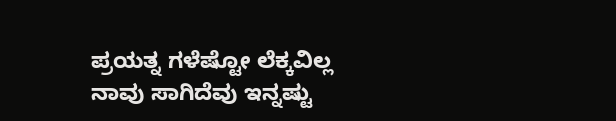ಪ್ರಯತ್ನ ಗಳೆಷ್ಟೋ ಲೆಕ್ಕವಿಲ್ಲ
ನಾವು ಸಾಗಿದೆವು ಇನ್ನಷ್ಟು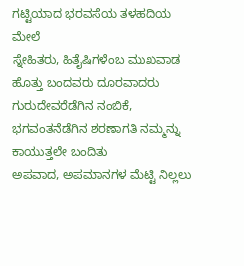ಗಟ್ಟಿಯಾದ ಭರವಸೆಯ ತಳಹದಿಯ ಮೇಲೆ
ಸ್ನೇಹಿತರು, ಹಿತೈಷಿಗಳೆಂಬ ಮುಖವಾಡ ಹೊತ್ತು ಬಂದವರು ದೂರವಾದರು
ಗುರುದೇವರೆಡೆಗಿನ ನಂಬಿಕೆ, ಭಗವಂತನೆಡೆಗಿನ ಶರಣಾಗತಿ ನಮ್ಮನ್ನು ಕಾಯುತ್ತಲೇ ಬಂದಿತು
ಅಪವಾದ, ಅಪಮಾನಗಳ ಮೆಟ್ಟಿ ನಿಲ್ಲಲು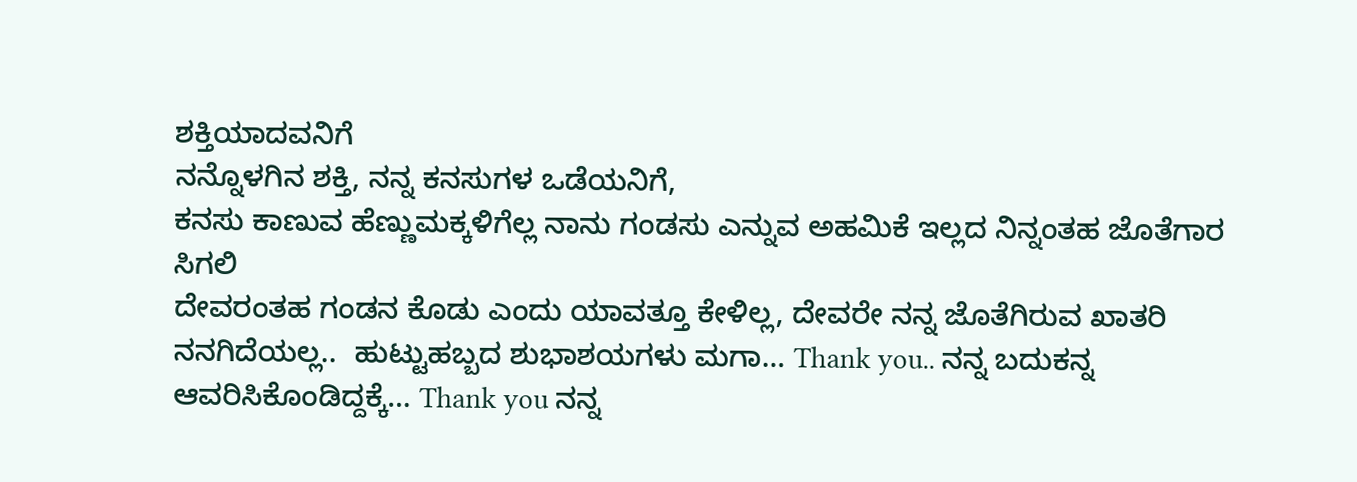ಶಕ್ತಿಯಾದವನಿಗೆ
ನನ್ನೊಳಗಿನ ಶಕ್ತಿ, ನನ್ನ ಕನಸುಗಳ ಒಡೆಯನಿಗೆ,
ಕನಸು ಕಾಣುವ ಹೆಣ್ಣುಮಕ್ಕಳಿಗೆಲ್ಲ ನಾನು ಗಂಡಸು ಎನ್ನುವ ಅಹಮಿಕೆ ಇಲ್ಲದ ನಿನ್ನಂತಹ ಜೊತೆಗಾರ ಸಿಗಲಿ
ದೇವರಂತಹ ಗಂಡನ ಕೊಡು ಎಂದು ಯಾವತ್ತೂ ಕೇಳಿಲ್ಲ, ದೇವರೇ ನನ್ನ ಜೊತೆಗಿರುವ ಖಾತರಿ ನನಗಿದೆಯಲ್ಲ..  ಹುಟ್ಟುಹಬ್ಬದ ಶುಭಾಶಯಗಳು ಮಗಾ… Thank you.. ನನ್ನ ಬದುಕನ್ನ ಆವರಿಸಿಕೊಂಡಿದ್ದಕ್ಕೆ… Thank you ನನ್ನ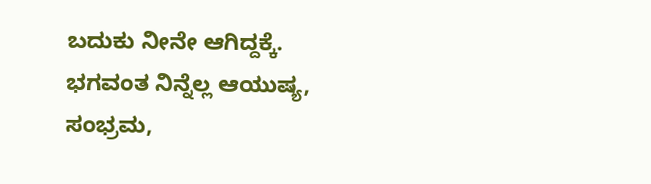ಬದುಕು ನೀನೇ ಆಗಿದ್ದಕ್ಕೆ. ಭಗವಂತ ನಿನ್ನೆಲ್ಲ ಆಯುಷ್ಯ, ಸಂಭ್ರಮ,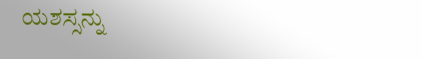ಯಶಸ್ಸನ್ನು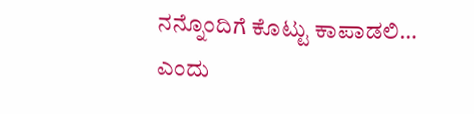ನನ್ನೊಂದಿಗೆ ಕೊಟ್ಟು ಕಾಪಾಡಲಿ… ಎಂದು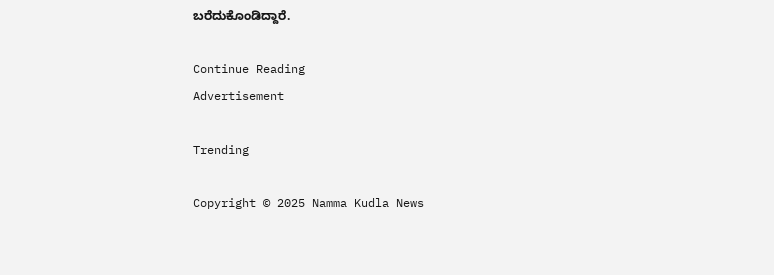ಬರೆದುಕೊಂಡಿದ್ದಾರೆ.

Continue Reading
Advertisement

Trending

Copyright © 2025 Namma Kudla News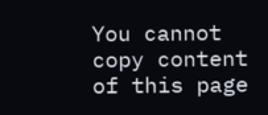You cannot copy content of this page